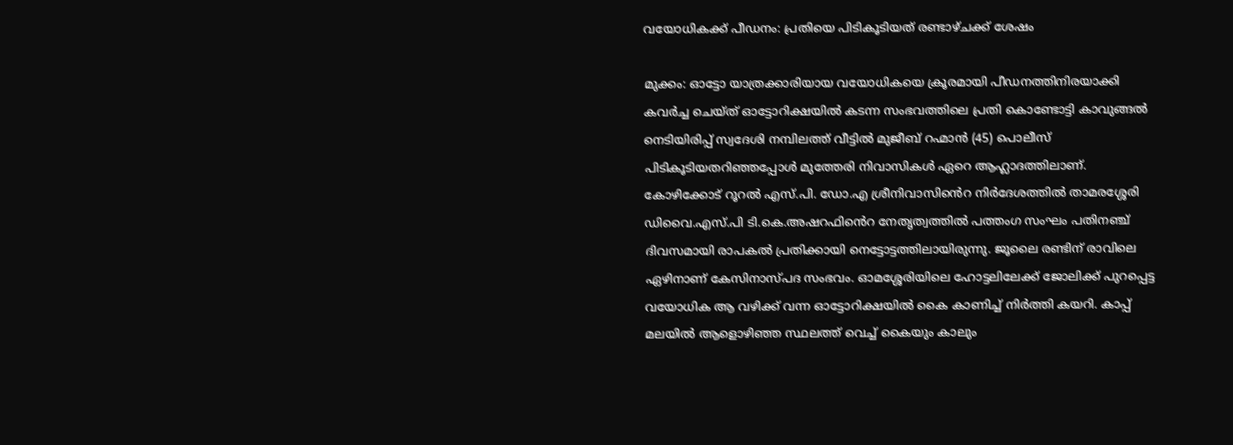വയോധികക്ക് പീഡനം: പ്രതിയെ പിടികൂടിയത് രണ്ടാഴ്ചക്ക് ശേഷം

മുക്കം: ഓട്ടോ യാത്രക്കാരിയായ വയോധികയെ ക്രൂരമായി പീഡനത്തിനിരയാക്കി കവർച്ച ചെയ്ത് ഓട്ടോറിക്ഷയിൽ കടന്ന സംഭവത്തിലെ പ്രതി കൊണ്ടോട്ടി കാവുങ്ങൽ നെടിയിരിപ്പ് സ്വദേശി നമ്പിലത്ത് വീട്ടിൽ മുജീബ് റഹ്മാൻ (45) പൊലീസ് പിടികൂടിയതറിഞ്ഞപ്പോൾ മുത്തേരി നിവാസികൾ ഏറെ ആഹ്ലാദത്തിലാണ്. കോഴിക്കോട് റൂറൽ എസ്.പി. ഡോ.എ ശ്രീനിവാസിൻെറ നിർദേശത്തിൽ താമരശ്ശേരി ഡിവൈ.എസ്.പി ടി.കെ.അഷറഫിൻെറ നേതൃത്വത്തിൽ പത്തംഗ സംഘം പതിനഞ്ച് ദിവസമായി രാപകൽ പ്രതിക്കായി നെട്ടോട്ടത്തിലായിരുന്നു. ജൂലൈ രണ്ടിന് രാവിലെ ഏഴിനാണ് കേസിനാസ്പദ സംഭവം. ഓമശ്ശേരിയിലെ ഹോട്ടലിലേക്ക് ജോലിക്ക് പുറപ്പെട്ട വയോധിക ആ വഴിക്ക് വന്ന ഓട്ടോറിക്ഷയിൽ കൈ കാണിച്ച് നിർത്തി കയറി. കാപ്പ് മലയിൽ ആളൊഴിഞ്ഞ സ്ഥലത്ത് വെച്ച് കൈയും കാലും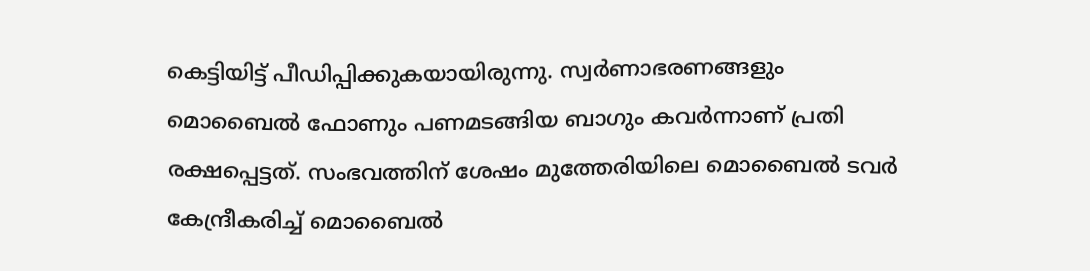കെട്ടിയിട്ട് പീഡിപ്പിക്കുകയായിരുന്നു. സ്വർണാഭരണങ്ങളും മൊബൈൽ ഫോണും പണമടങ്ങിയ ബാഗും കവർന്നാണ് പ്രതി രക്ഷപ്പെട്ടത്. സംഭവത്തിന് ശേഷം മുത്തേരിയിലെ മൊബൈൽ ടവർ കേന്ദ്രീകരിച്ച് മൊബൈൽ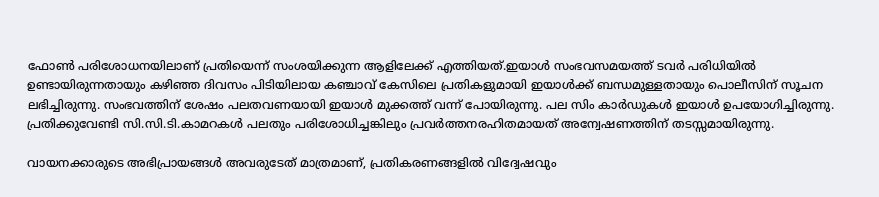ഫോൺ പരിശോധനയിലാണ് പ്രതിയെന്ന് സംശയിക്കുന്ന ആളിലേക്ക് എത്തിയത്.ഇയാൾ സംഭവസമയത്ത് ടവർ പരിധിയിൽ ഉണ്ടായിരുന്നതായും കഴിഞ്ഞ ദിവസം പിടിയിലായ കഞ്ചാവ് കേസിലെ പ്രതികളുമായി ഇയാൾക്ക് ബന്ധമുള്ളതായും പൊലീസിന് സൂചന ലഭിച്ചിരുന്നു. സംഭവത്തിന് ശേഷം പലതവണയായി ഇയാൾ മുക്കത്ത് വന്ന് പോയിരുന്നു. പല സിം കാർഡുകൾ ഇയാൾ ഉപയോഗിച്ചിരുന്നു. പ്രതിക്കുവേണ്ടി സി.സി.ടി.കാമറകൾ പലതും പരിശോധിച്ചങ്കിലും പ്രവർത്തനരഹിതമായത് അന്വേഷണത്തിന് തടസ്സമായിരുന്നു.

വായനക്കാരുടെ അഭിപ്രായങ്ങള്‍ അവരുടേത് മാത്രമാണ്, പ്രതികരണങ്ങളിൽ വിദ്വേഷവും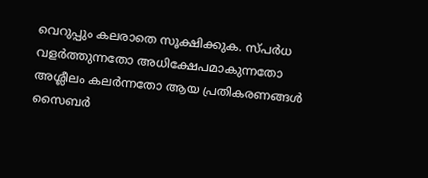വെറുപ്പും കലരാതെ സൂക്ഷിക്കുക. സ്പർധ വളർത്തുന്നതോ അധിക്ഷേപമാകുന്നതോ അശ്ലീലം കലർന്നതോ ആയ പ്രതികരണങ്ങൾ സൈബർ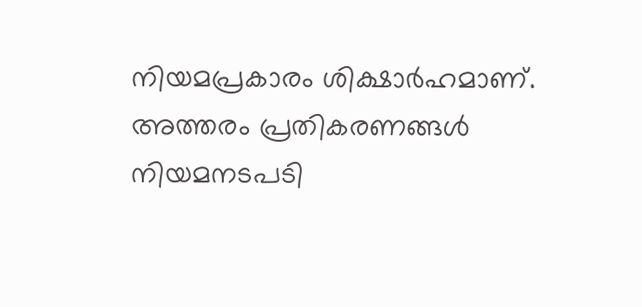നിയമപ്രകാരം ശിക്ഷാർഹമാണ്. അത്തരം പ്രതികരണങ്ങൾ നിയമനടപടി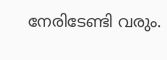നേരിടേണ്ടി വരും.